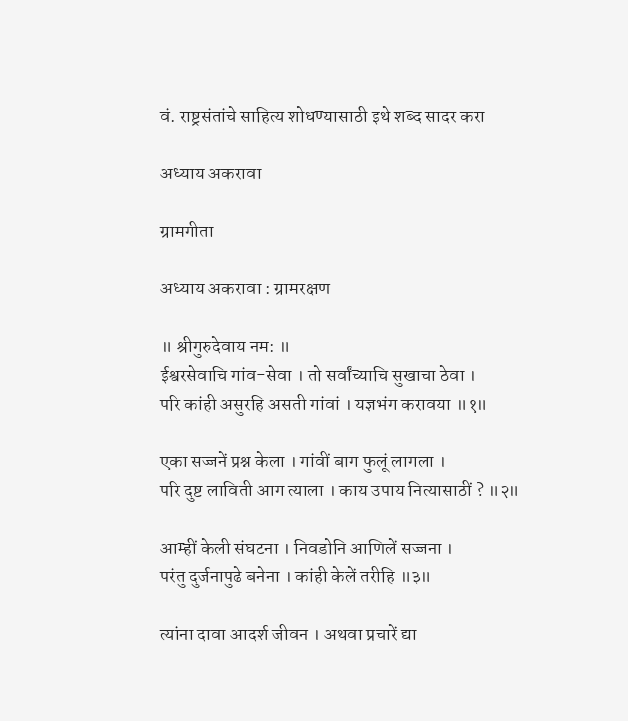वं. राष्ट्रसंतांचे साहित्य शोधण्यासाठी इथे शब्द सादर करा

अध्याय अकरावा

ग्रामगीता

अध्याय अकरावा : ग्रामरक्षण

॥ श्रीगुरुदेवाय नम: ॥
ईश्वरसेवाचि गांव-सेवा । तो सर्वांच्याचि सुखाचा ठेवा ।
परि कांही असुरहि असती गांवां । यज्ञभंग करावया ॥१॥

एका सज्जनें प्रश्न केला । गांवीं बाग फुलूं लागला ।
परि दुष्ट लाविती आग त्याला । काय उपाय नित्यासाठीं ? ॥२॥

आम्हीं केली संघटना । निवडोनि आणिलें सज्जना ।
परंतु दुर्जनापुढे बनेना । कांही केलें तरीहि ॥३॥

त्यांना दावा आदर्श जीवन । अथवा प्रचारें द्या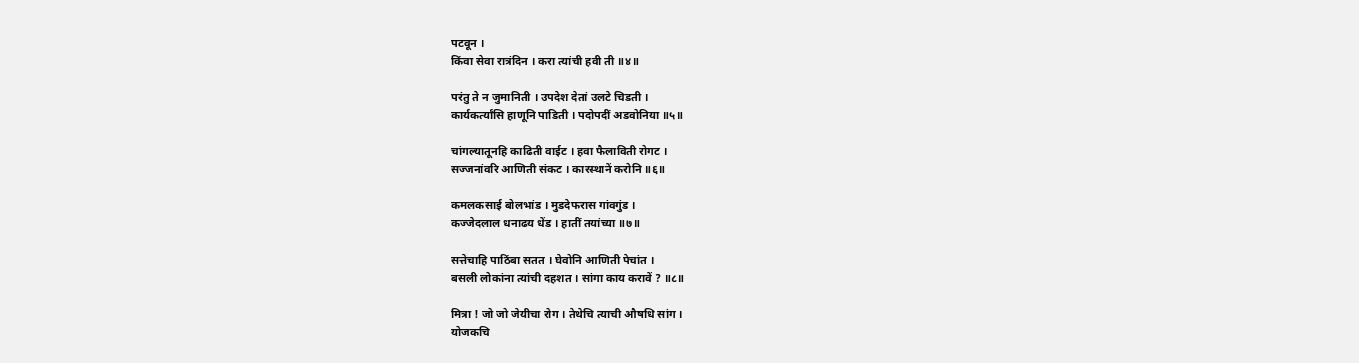पटवून ।
किंवा सेवा रात्रंदिन । करा त्यांची हवी ती ॥४॥

परंतु ते न जुमानिती । उपदेश देतां उलटे चिडती ।
कार्यकर्त्यांसि हाणूनि पाडिती । पदोपदीं अडवोनिया ॥५॥

चांगल्यातूनहि काढिती वाईट । हवा फैलाविती रोगट ।
सज्जनांवरि आणिती संकट । कारस्थानें करोनि ॥६॥

कमलकसाई बोलभांड । मुडदेफरास गांवगुंड ।
कज्जेदलाल धनाढय धेंड । हातीं तयांच्या ॥७॥

सत्तेचाहि पाठिंबा सतत । घेवोनि आणिती पेचांत ।
बसली लोकांना त्यांची दहशत । सांगा काय करावें ? ॥८॥

मित्रा ! जो जो जेयीचा रोग । तेथेचि त्याची औषधि सांग ।
योजकचि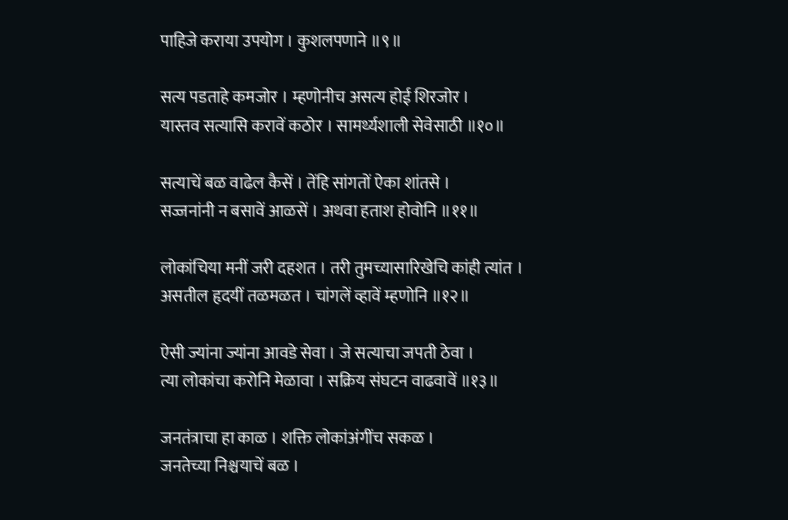पाहिजे कराया उपयोग । कुशलपणाने ॥९॥

सत्य पडताहे कमजोर । म्हणोनीच असत्य होई शिरजोर ।
यास्तव सत्यासि करावें कठोर । सामर्थ्यशाली सेवेसाठी ॥१०॥

सत्याचें बळ वाढेल कैसें । तेंहि सांगतों ऐका शांतसे ।
सज्जनांनी न बसावें आळसें । अथवा हताश होवोनि ॥११॥

लोकांचिया मनीं जरी दहशत । तरी तुमच्यासारिखेचि कांही त्यांत ।
असतील हृदयीं तळमळत । चांगलें व्हावें म्हणोनि ॥१२॥

ऐसी ज्यांना ज्यांना आवडे सेवा । जे सत्याचा जपती ठेवा ।
त्या लोकांचा करोनि मेळावा । सक्रिय संघटन वाढवावें ॥१३॥

जनतंत्राचा हा काळ । शक्ति लोकांअंगींच सकळ ।
जनतेच्या निश्चयाचें बळ ।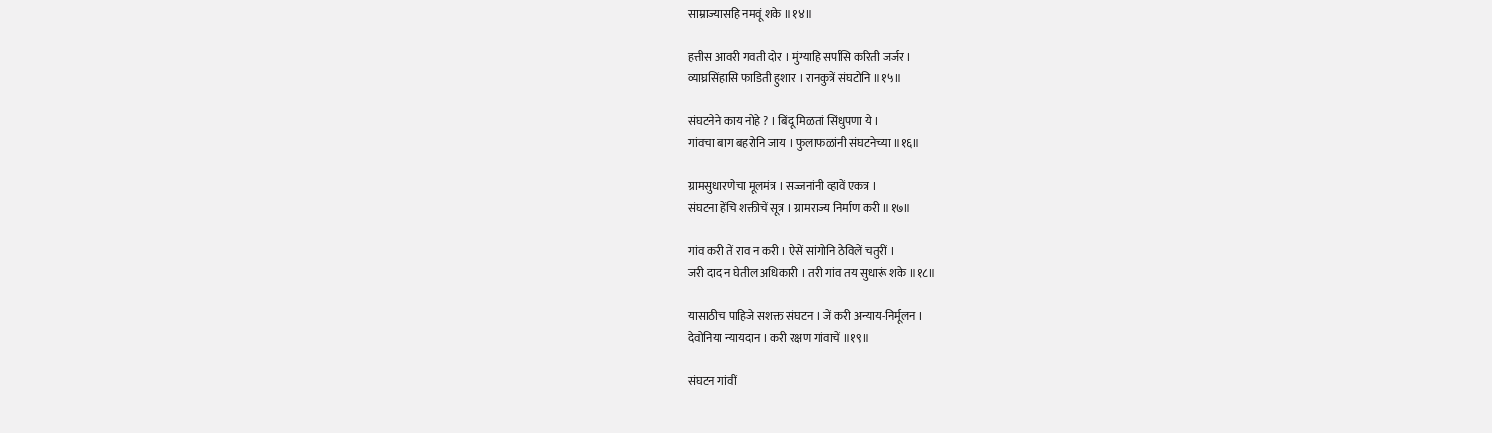साम्राज्यासहि नमवूं शके ॥१४॥

हत्तीस आवरी गवती दोर । मुंग्याहि सर्पासि करिती जर्जर ।
व्याघ्रसिंहासि फाडिती हुशार । रानकुत्रें संघटोनि ॥१५॥

संघटनेने काय नोहे ? । बिंदू मिळतां सिंधुपणा ये ।
गांवचा बाग बहरोनि जाय । फुलाफळांनी संघटनेच्या ॥१६॥

ग्रामसुधारणेचा मूलमंत्र । सज्जनांनी व्हावें एकत्र ।
संघटना हेंचि शक्तीचें सूत्र । ग्रामराज्य निर्माण करी ॥१७॥

गांव करी तें राव न करी । ऐसें सांगोनि ठेविलें चतुरीं ।
जरी दाद न घेतील अधिकारी । तरी गांव तय सुधारूं शके ॥१८॥

यासाठीच पाहिजे सशक्त संघटन । जें करी अन्याय-निर्मूलन ।
देवोनिया न्यायदान । करी रक्षण गांवाचें ॥१९॥

संघटन गांवीं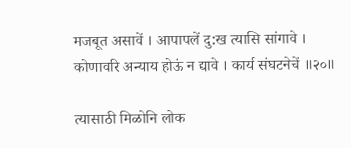मजबूत असावें । आपापलें दु:ख त्यासि सांगावे ।
कोणावरि अन्याय होऊं न द्यावे । कार्य संघटनेचें ॥२०॥

त्यासाठी मिळोनि लोक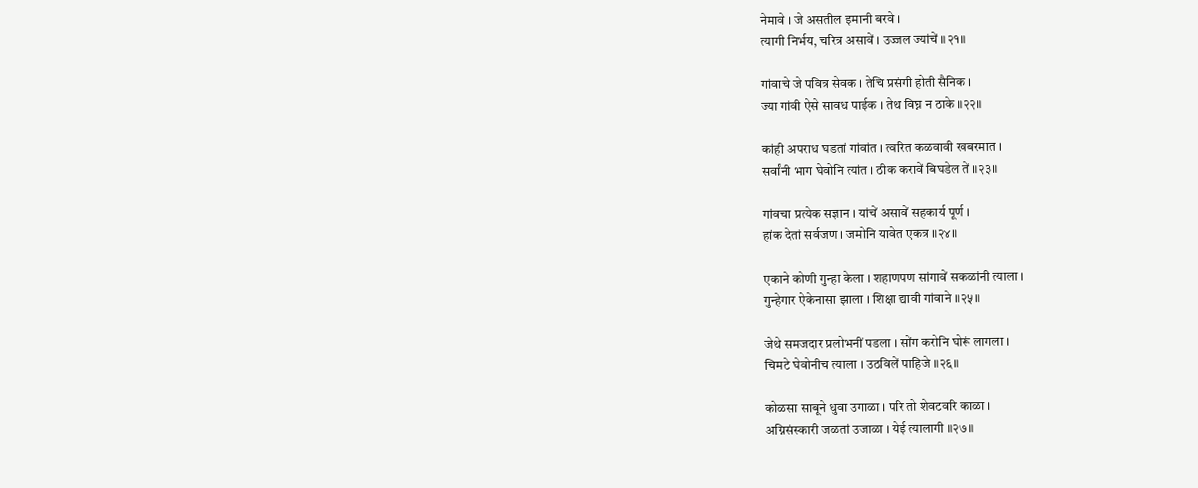नेमावे । जे असतील इमानी बरवे ।
त्यागी निर्भय, चरित्र असावें । उज्जल ज्यांचें ॥२१॥

गांवाचे जे पवित्र सेवक । तेचि प्रसंगी होती सैनिक ।
ज्या गांवी ऐसे सावध पाईक । तेथ विघ्न न ठाके ॥२२॥

कांही अपराध घडतां गांवांत । त्वरित कळवावी खबरमात ।
सर्वांनी भाग घेवोनि त्यांत । ठीक करावें बिघडेल तें ॥२३॥

गांवचा प्रत्येक सज्ञान । यांचें असावें सहकार्य पूर्ण ।
हांक देतां सर्वजण । जमोनि यावेत एकत्र ॥२४॥

एकाने कोणी गुन्हा केला । शहाणपण सांगावें सकळांनी त्याला ।
गुन्हेगार ऐकेनासा झाला । शिक्षा द्यावी गांवाने ॥२५॥

जेथे समजदार प्रलोभनीं पडला । सोंग करोनि घोरूं लागला ।
चिमटे घेवोनीच त्याला । उठविलें पाहिजे ॥२६॥

कोळसा साबूने धुवा उगाळा । परि तो शेवटवरि काळा ।
अग्निसंस्कारी जळतां उजाळा । येई त्यालागी ॥२७॥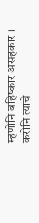म्हणोनि बहिष्कार असहकार । करोनि त्याचे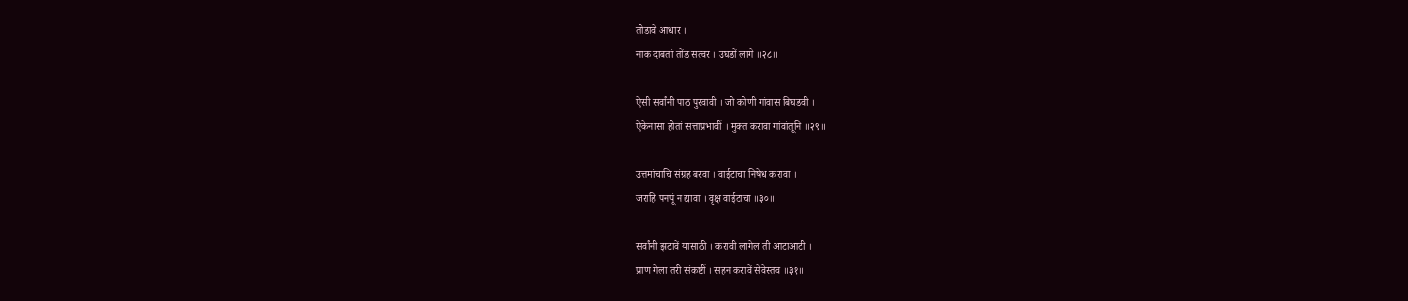तोडावे आधार ।
नाक दाबतां तोंड सत्वर । उघडों लागे ॥२८॥

ऐसी सर्वांनी पाठ पुरवावी । जो कोणी गांवास बिघडवी ।
ऐकेनासा होतां सत्ताप्रभावीं । मुक्त करावा गांवांतूनि ॥२९॥

उत्तमांचाचि संग्रह बरवा । वाईटाचा निषेध करावा ।
जराहि पनपूं न द्यावा । वृक्ष वाईटाचा ॥३०॥

सर्वांनी झटावें यासाठी । करावी लागेल ती आटाआटी ।
प्राण गेला तरी संकष्टीं । सहन करावें सेवेस्तव ॥३१॥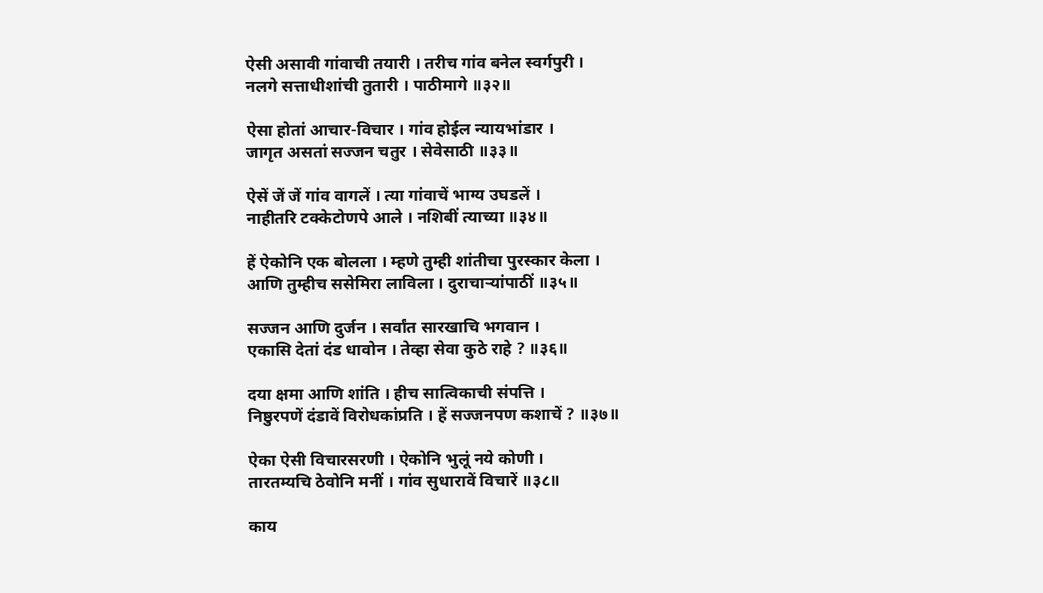ऐसी असावी गांवाची तयारी । तरीच गांव बनेल स्वर्गपुरी ।
नलगे सत्ताधीशांची तुतारी । पाठीमागे ॥३२॥

ऐसा होतां आचार-विचार । गांव होईल न्यायभांडार ।
जागृत असतां सज्जन चतुर । सेवेसाठी ॥३३॥

ऐसें जें जें गांव वागलें । त्या गांवाचें भाग्य उघडलें ।
नाहीतरि टक्केटोणपे आले । नशिबीं त्याच्या ॥३४॥

हें ऐकोनि एक बोलला । म्हणे तुम्ही शांतीचा पुरस्कार केला ।
आणि तुम्हीच ससेमिरा लाविला । दुराचार्‍यांपाठीं ॥३५॥

सज्जन आणि दुर्जन । सर्वांत सारखाचि भगवान ।
एकासि देतां दंड धावोन । तेव्हा सेवा कुठे राहे ? ॥३६॥

दया क्षमा आणि शांति । हीच सात्विकाची संपत्ति ।
निष्ठुरपणें दंडावें विरोधकांप्रति । हें सज्जनपण कशाचें ? ॥३७॥

ऐका ऐसी विचारसरणी । ऐकोनि भुलूं नये कोणी ।
तारतम्यचि ठेवोनि मनीं । गांव सुधारावें विचारें ॥३८॥

काय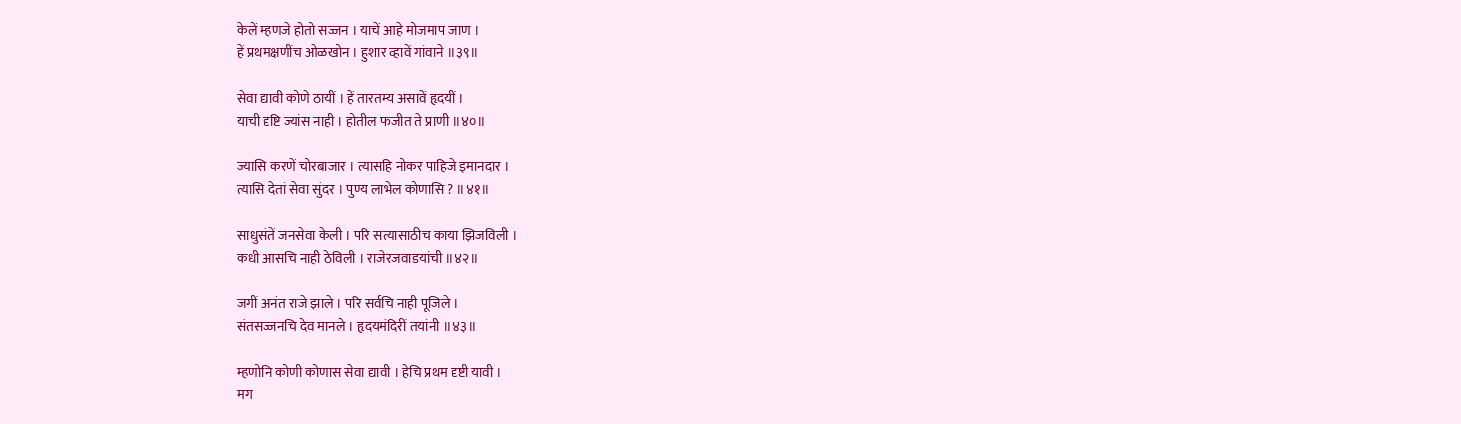केलें म्हणजे होतो सज्जन । याचें आहे मोजमाप जाण ।
हें प्रथमक्षणींच ओळखोन । हुशार व्हावें गांवाने ॥३९॥

सेवा द्यावी कोणे ठायीं । हें तारतम्य असावें हृदयीं ।
याची दृष्टि ज्यांस नाही । होतील फजीत ते प्राणी ॥४०॥

ज्यासि करणें चोरबाजार । त्यासहि नोकर पाहिजे इमानदार ।
त्यासि देतां सेवा सुंदर । पुण्य लाभेल कोणासि ? ॥४१॥

साधुसंतें जनसेवा केली । परि सत्यासाठीच काया झिजविली ।
कधी आसचि नाही ठेविली । राजेरजवाडयांची ॥४२॥

जगीं अनंत राजे झाले । परि सर्वचि नाही पूजिले ।
संतसज्जनचि देव मानले । हृदयमंदिरीं तयांनी ॥४३॥

म्हणोनि कोणी कोणास सेवा द्यावी । हेचि प्रथम दृष्टी यावी ।
मग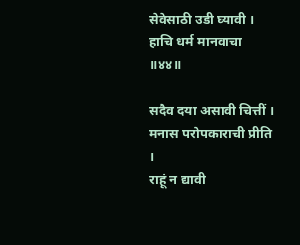सेवेसाठी उडी घ्यावी । हाचि धर्म मानवाचा ॥४४॥

सदैव दया असावी चित्तीं । मनास परोपकाराची प्रीति ।
राहूं न द्यावी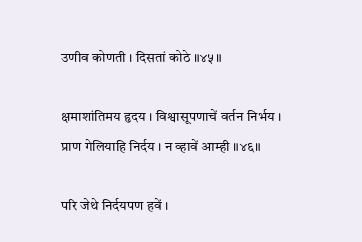उणीव कोणती । दिसतां कोठे ॥४५॥

क्षमाशांतिमय हृदय । विश्वासूपणाचें वर्तन निर्भय ।
प्राण गेलियाहि निर्दय । न व्हावें आम्ही ॥४६॥

परि जेथे निर्दयपण हवें ।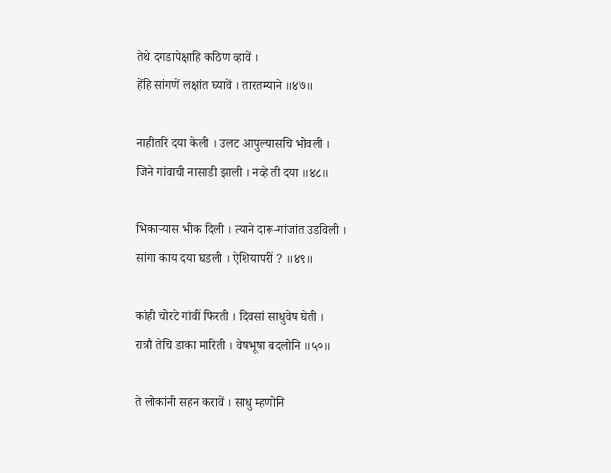तेथे दगडापेक्षाहि कठिण व्हावें ।
हेंहि सांगणें लक्षांत घ्यावें । तारतम्याने ॥४७॥

नाहीतरि दया केली । उलट आपुल्यासचि भोवली ।
जिने गांवाची नासाडी झाली । नव्हे ती दया ॥४८॥

भिकार्‍यास भीक दिली । त्याने दारू-गांजांत उडविली ।
सांगा काय दया घडली । ऐशियापरीं ? ॥४९॥

कांही चोरटे गांवीं फिरती । दिवसां साधुवेष घेती ।
रात्रौ तेचि डाका मारिती । वेषभूषा बदलोनि ॥५०॥

ते लोकांनी सहन करावें । साधु म्हणोनि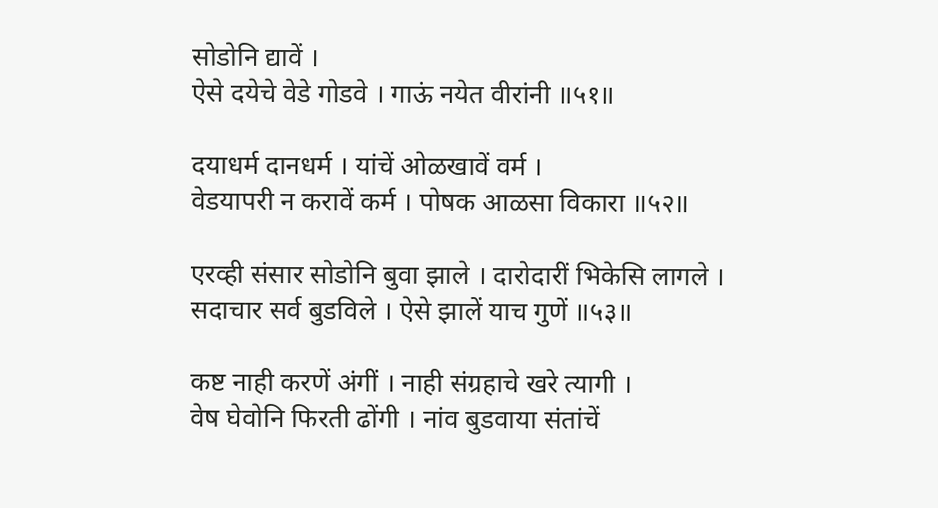सोडोनि द्यावें ।
ऐसे दयेचे वेडे गोडवे । गाऊं नयेत वीरांनी ॥५१॥

दयाधर्म दानधर्म । यांचें ओळखावें वर्म ।
वेडयापरी न करावें कर्म । पोषक आळसा विकारा ॥५२॥

एरव्ही संसार सोडोनि बुवा झाले । दारोदारीं भिकेसि लागले ।
सदाचार सर्व बुडविले । ऐसे झालें याच गुणें ॥५३॥

कष्ट नाही करणें अंगीं । नाही संग्रहाचे खरे त्यागी ।
वेष घेवोनि फिरती ढोंगी । नांव बुडवाया संतांचें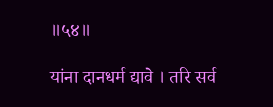॥५४॥

यांना दानधर्म द्यावे । तरि सर्व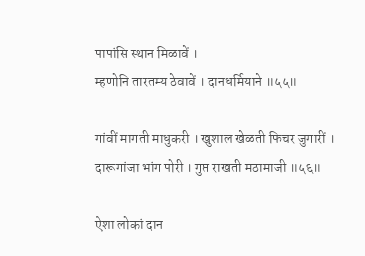पापांसि स्थान मिळावें ।
म्हणोनि तारतम्य ठेवावें । दानधर्मियाने ॥५५॥

गांवीं मागती माधुकरी । खुशाल खेळती फिचर जुगारीं ।
दारूगांजा भांग पोरी । गुप्त राखती मठामाजी ॥५६॥

ऐशा लोकां दान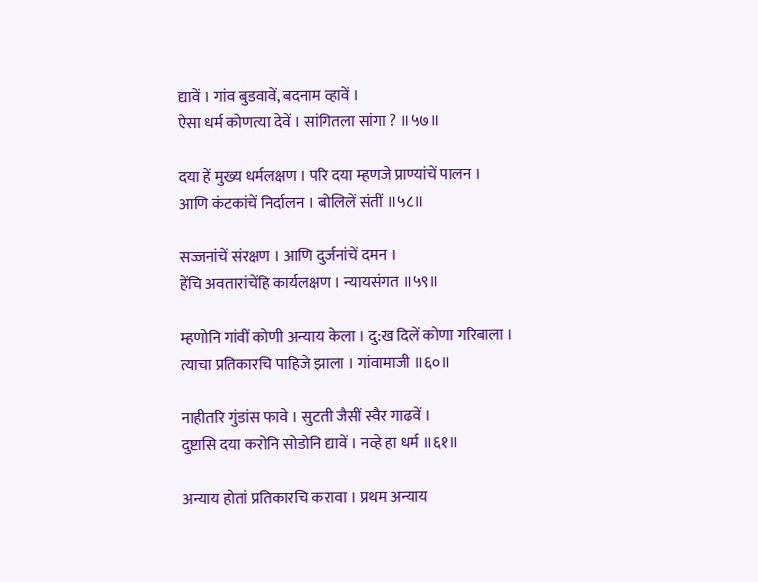द्यावें । गांव बुडवावें, बदनाम व्हावें ।
ऐसा धर्म कोणत्या देवें । सांगितला सांगा ? ॥५७॥

दया हें मुख्य धर्मलक्षण । परि दया म्हणजे प्राण्यांचें पालन ।
आणि कंटकांचें निर्दालन । बोलिलें संतीं ॥५८॥

सज्जनांचें संरक्षण । आणि दुर्जनांचें दमन ।
हेंचि अवतारांचेंहि कार्यलक्षण । न्यायसंगत ॥५९॥

म्हणोनि गांवीं कोणी अन्याय केला । दु:ख दिलें कोणा गरिबाला ।
त्याचा प्रतिकारचि पाहिजे झाला । गांवामाजी ॥६०॥

नाहीतरि गुंडांस फावे । सुटती जैसीं स्वैर गाढवें ।
दुष्टासि दया करोनि सोडोनि द्यावें । नव्हे हा धर्म ॥६१॥

अन्याय होतां प्रतिकारचि करावा । प्रथम अन्याय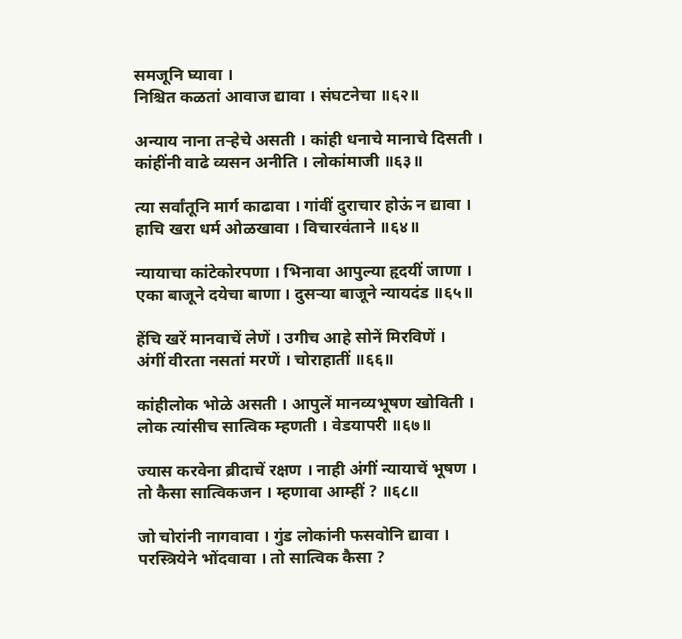समजूनि घ्यावा ।
निश्चित कळतां आवाज द्यावा । संघटनेचा ॥६२॥

अन्याय नाना तर्‍हेचे असती । कांही धनाचे मानाचे दिसती ।
कांहींनी वाढे व्यसन अनीति । लोकांमाजी ॥६३॥

त्या सर्वांतूनि मार्ग काढावा । गांवीं दुराचार होऊं न द्यावा ।
हाचि खरा धर्म ओळखावा । विचारवंताने ॥६४॥

न्यायाचा कांटेकोरपणा । भिनावा आपुल्या हृदयीं जाणा ।
एका बाजूने दयेचा बाणा । दुसर्‍या बाजूने न्यायदंड ॥६५॥

हेंचि खरें मानवाचें लेणें । उगीच आहे सोनें मिरविणें ।
अंगीं वीरता नसतां मरणें । चोराहातीं ॥६६॥

कांहीलोक भोळे असती । आपुलें मानव्यभूषण खोविती ।
लोक त्यांसीच सात्विक म्हणती । वेडयापरी ॥६७॥

ज्यास करवेना ब्रीदाचें रक्षण । नाही अंगीं न्यायाचें भूषण ।
तो कैसा सात्विकजन । म्हणावा आम्हीं ? ॥६८॥

जो चोरांनी नागवावा । गुंड लोकांनी फसवोनि द्यावा ।
परस्त्रियेने भोंदवावा । तो सात्विक कैसा ?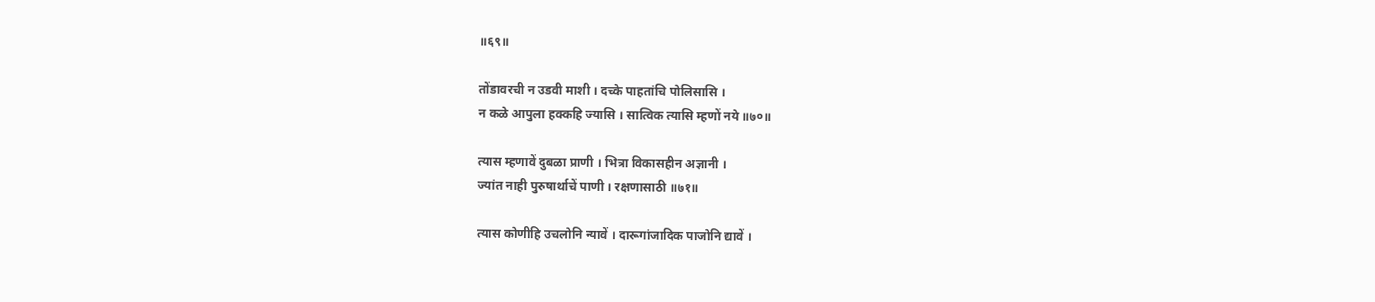॥६९॥

तोंडावरची न उडवी माशी । दच्के पाहतांचि पोलिसासि ।
न कळे आपुला हक्कहि ज्यासि । सात्विक त्यासि म्हणों नये ॥७०॥

त्यास म्हणावें दुबळा प्राणी । भित्रा विकासहीन अज्ञानी ।
ज्यांत नाही पुरुषार्थाचें पाणी । रक्षणासाठी ॥७१॥

त्यास कोणीहि उचलोनि न्यावें । दारूगांजादिक पाजोनि द्यावें ।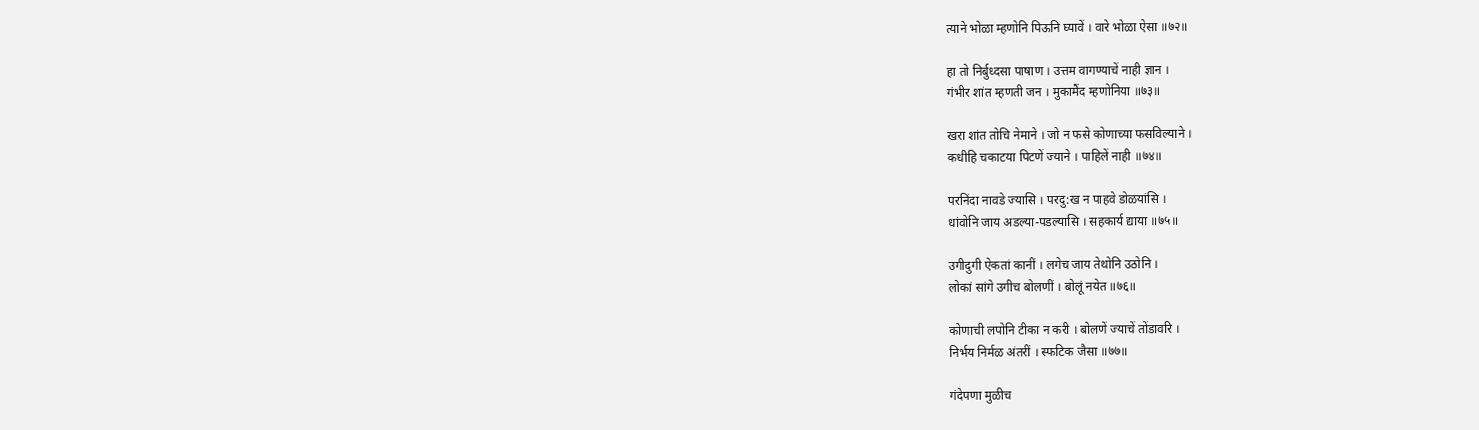त्याने भोळा म्हणोनि पिऊनि घ्यावें । वारे भोळा ऐसा ॥७२॥

हा तो निर्बुध्दसा पाषाण । उत्तम वागण्याचें नाही ज्ञान ।
गंभीर शांत म्हणती जन । मुकामैंद म्हणोनिया ॥७३॥

खरा शांत तोचि नेमाने । जो न फसे कोणाच्या फसविल्याने ।
कधीहि चकाटया पिटणें ज्याने । पाहिलें नाही ॥७४॥

परनिंदा नावडे ज्यासि । परदु:ख न पाहवे डोळयांसि ।
धांवोनि जाय अडल्या-पडल्यासि । सहकार्य द्याया ॥७५॥

उगीदुगी ऐकतां कानीं । लगेच जाय तेथोनि उठोनि ।
लोकां सांगे उगीच बोलणीं । बोलूं नयेत ॥७६॥

कोणाची लपोनि टीका न करी । बोलणें ज्याचें तोंडावरि ।
निर्भय निर्मळ अंतरीं । स्फटिक जैसा ॥७७॥

गंदेपणा मुळीच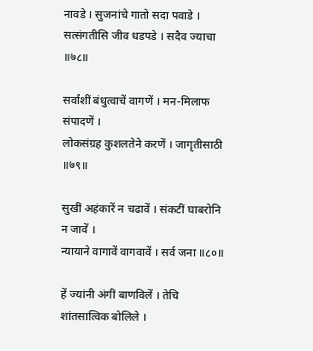नावडे । सुजनांचे गातो सदा पवाडे ।
सत्संगतीसि जीव धडपडे । सदैव ज्याचा ॥७८॥

सर्वांशीं बंधुत्वाचें वागणें । मन-मिलाफ संपादणें ।
लोकसंग्रह कुशलतेने करणें । जागृतीसाठी ॥७९॥

सुखीं अहंकारें न चढावें । संकटीं घाबरोनि न जावें ।
न्यायाने वागावें वागवावें । सर्व जना ॥८०॥

हें ज्यांनी अंगीं बाणविलें । तेचि शांतसात्विक बोलिले ।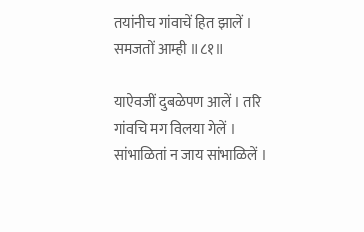तयांनीच गांवाचें हित झालें । समजतों आम्ही ॥८१॥

याऐवजीं दुबळेपण आलें । तरि गांवचि मग विलया गेलें ।
सांभाळितां न जाय सांभाळिलें ।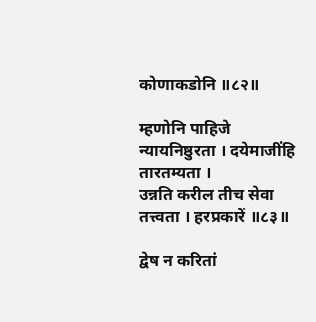कोणाकडोनि ॥८२॥

म्हणोनि पाहिजे न्यायनिष्ठुरता । दयेमाजींहि तारतम्यता ।
उन्नति करील तीच सेवा तत्त्वता । हरप्रकारें ॥८३॥

द्वेष न करितां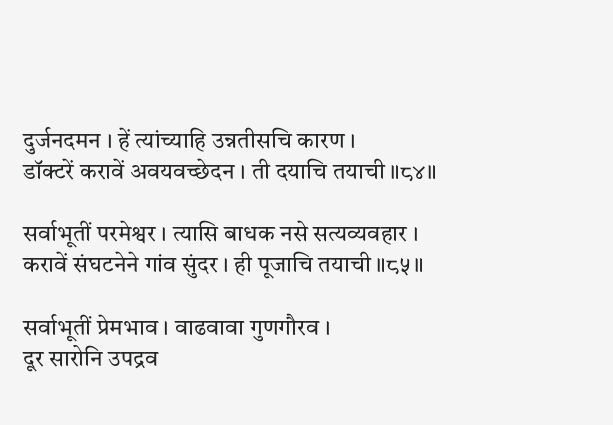दुर्जनदमन । हें त्यांच्याहि उन्नतीसचि कारण ।
डॉक्टरें करावें अवयवच्छेदन । ती दयाचि तयाची ॥८४॥

सर्वाभूतीं परमेश्वर । त्यासि बाधक नसे सत्यव्यवहार ।
करावें संघटनेने गांव सुंदर । ही पूजाचि तयाची ॥८५॥

सर्वाभूतीं प्रेमभाव । वाढवावा गुणगौरव ।
दूर सारोनि उपद्रव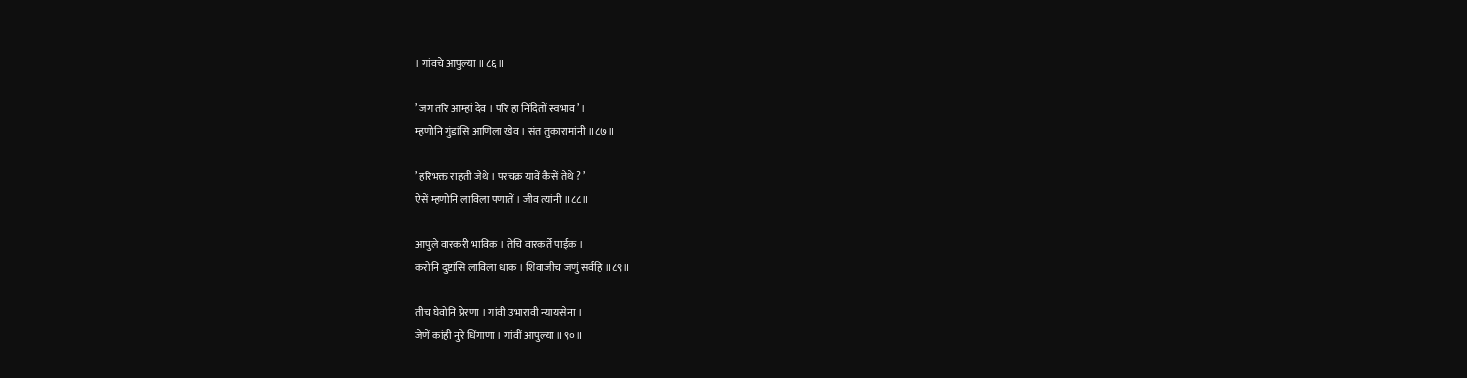। गांवचे आपुल्या ॥८६॥

’ जग तरि आम्हां देव । परि हा निंदितों स्वभाव ’ ।
म्हणोनि गुंडांसि आणिला खेव । संत तुकारामांनी ॥८७॥

’ हरिभक्त राहती जेथे । परचक्र यावें कैसें तेथे ? ’
ऐसें म्हणोनि लाविला पणातें । जीव त्यांनी ॥८८॥

आपुले वारकरी भाविक । तेचि वारकर्ते पाईक ।
करोनि दुष्टांसि लाविला धाक । शिवाजीच जणुं सर्वहि ॥८९॥

तीच घेवोनि प्रेरणा । गांवी उभारावी न्यायसेना ।
जेणें कांही नुरे धिंगाणा । गांवीं आपुल्या ॥९०॥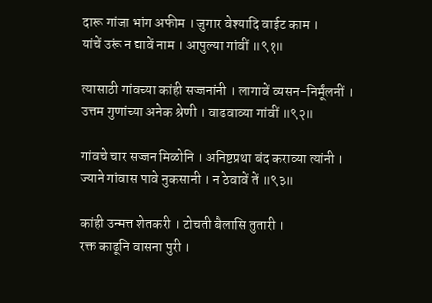दारू गांजा भांग अफीम । जुगार वेश्यादि वाईट काम ।
यांचें उरूं न द्यावें नाम । आपुल्या गांवीं ॥९१॥

त्यासाठी गांवच्या कांही सज्जनांनी । लागावें व्यसन-निर्मूंलनीं ।
उत्तम गुणांच्या अनेक श्रेणी । वाढवाव्या गांवीं ॥९२॥

गांवचे चार सज्जन मिळोनि । अनिष्टप्रथा बंद कराव्या त्यांनी ।
ज्याने गांवास पावे नुकसानी । न ठेवावें तें ॥९३॥

कांही उन्मत्त शेतकरी । टोचती बैलासि तुतारी ।
रक्त काढूनि वासना पुरी ।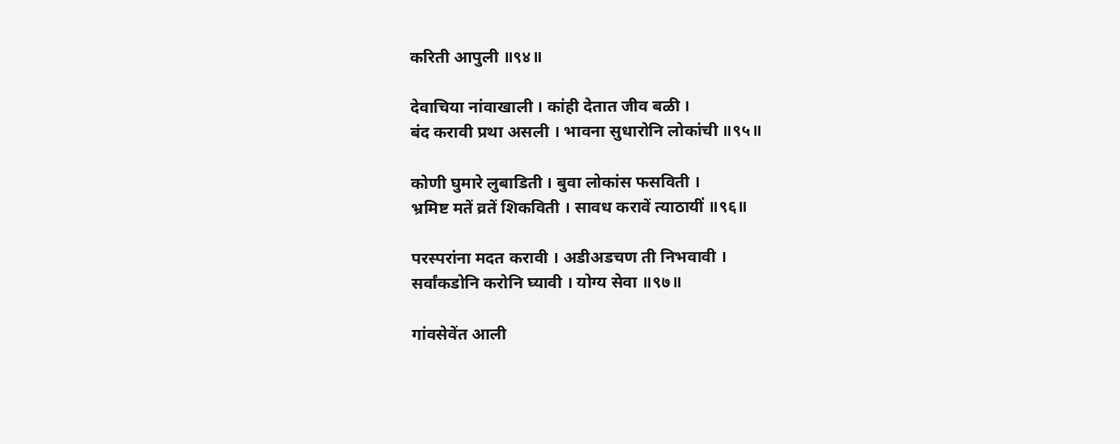करिती आपुली ॥९४॥

देवाचिया नांवाखाली । कांही देतात जीव बळी ।
बंद करावी प्रथा असली । भावना सुधारोनि लोकांची ॥९५॥

कोणी घुमारे लुबाडिती । बुवा लोकांस फसविती ।
भ्रमिष्ट मतें व्रतें शिकविती । सावध करावें त्याठायीं ॥९६॥

परस्परांना मदत करावी । अडीअडचण ती निभवावी ।
सर्वांकडोनि करोनि घ्यावी । योग्य सेवा ॥९७॥

गांवसेवेंत आली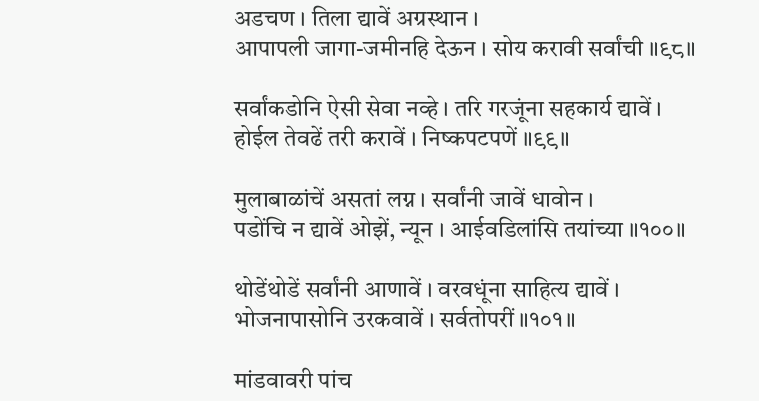अडचण । तिला द्यावें अग्रस्थान ।
आपापली जागा-जमीनहि देऊन । सोय करावी सर्वांची ॥९८॥

सर्वांकडोनि ऐसी सेवा नव्हे । तरि गरजूंना सहकार्य द्यावें ।
होईल तेवढें तरी करावें । निष्कपटपणें ॥९९॥

मुलाबाळांचें असतां लग्न । सर्वांनी जावें धावोन ।
पडोंचि न द्यावें ओझें, न्यून । आईवडिलांसि तयांच्या ॥१००॥

थोडेंथोडें सर्वांनी आणावें । वरवधूंना साहित्य द्यावें ।
भोजनापासोनि उरकवावें । सर्वतोपरीं ॥१०१॥

मांडवावरी पांच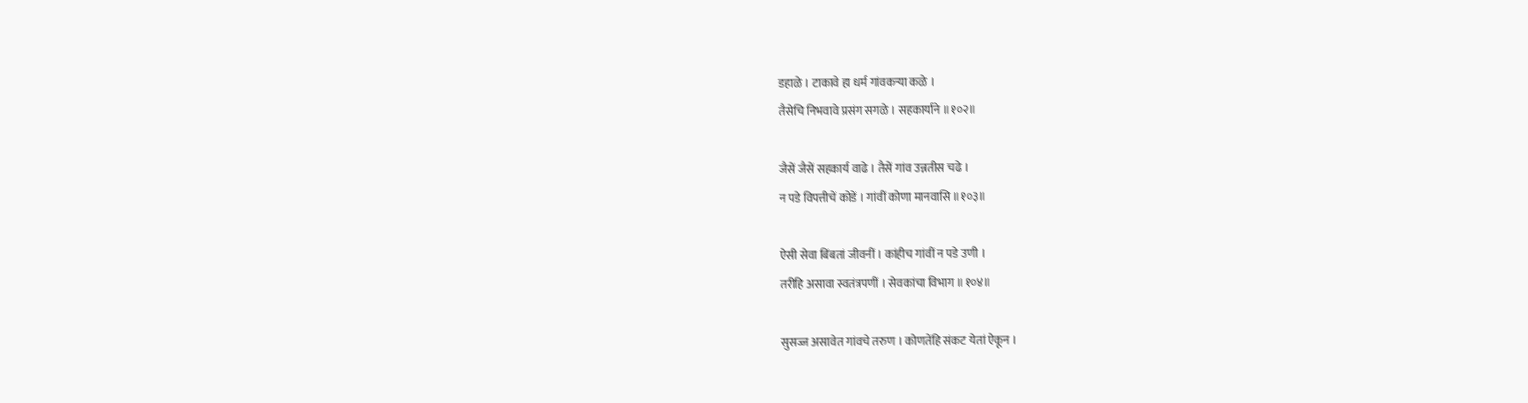डहाळे । टाकावे हा धर्म गांवकर्‍या कळे ।
तैसेचि निभवावे प्रसंग सगळे । सहकार्याने ॥१०२॥

जैसें जैसें सहकार्य वाढे । तैसें गांव उन्नतीस चढे ।
न पडे विपत्तीचें कोडें । गांवीं कोणा मानवासि ॥१०३॥

ऐसी सेवा बिंबतां जीवनीं । कांहीच गांवीं न पडे उणी ।
तरीहि असावा स्वतंत्रपणीं । सेवकांचा विभाग ॥१०४॥

सुसज्ज असावेत गांवचे तरुण । कोणतेंहि संकट येतां ऐकून ।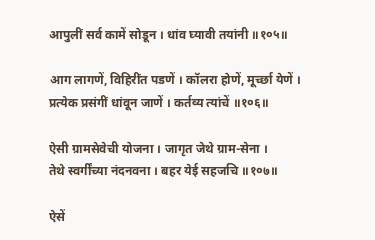आपुलीं सर्व कामें सोडून । धांव घ्यावी तयांनी ॥१०५॥

आग लागणें, विहिरींत पडणें । कॉलरा होणें, मूर्च्छा येणें ।
प्रत्येक प्रसंगीं धांवून जाणें । कर्तव्य त्यांचें ॥१०६॥

ऐसी ग्रामसेवेची योजना । जागृत जेथे ग्राम-सेना ।
तेथे स्वर्गींच्या नंदनवना । बहर येई सहजचि ॥१०७॥

ऐसें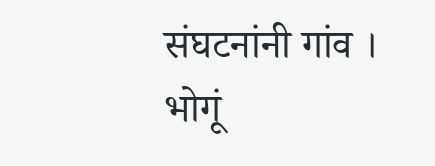संघटनांनी गांव । भोगूं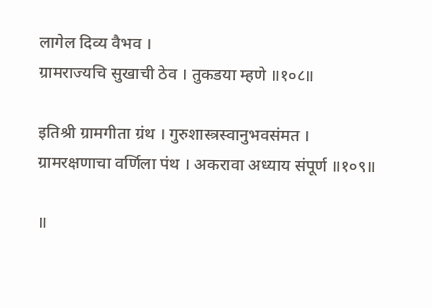लागेल दिव्य वैभव ।
ग्रामराज्यचि सुखाची ठेव । तुकडया म्हणे ॥१०८॥

इतिश्री ग्रामगीता ग्रंथ । गुरुशास्त्रस्वानुभवसंमत ।
ग्रामरक्षणाचा वर्णिला पंथ । अकरावा अध्याय संपूर्ण ॥१०९॥

॥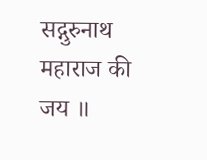सद्गुरुनाथ महाराज की जय ॥